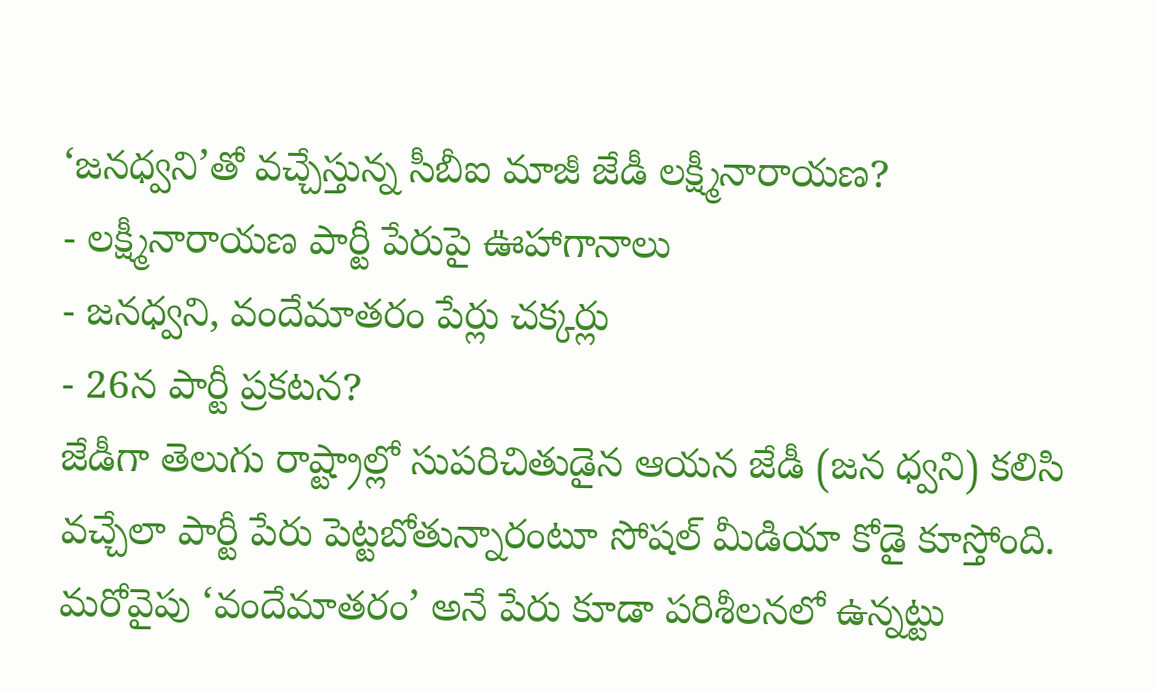‘జనధ్వని’తో వచ్చేస్తున్న సీబీఐ మాజీ జేడీ లక్ష్మీనారాయణ?
- లక్ష్మీనారాయణ పార్టీ పేరుపై ఊహాగానాలు
- జనధ్వని, వందేమాతరం పేర్లు చక్కర్లు
- 26న పార్టీ ప్రకటన?
జేడీగా తెలుగు రాష్ట్రాల్లో సుపరిచితుడైన ఆయన జేడీ (జన ధ్వని) కలిసి వచ్చేలా పార్టీ పేరు పెట్టబోతున్నారంటూ సోషల్ మీడియా కోడై కూస్తోంది. మరోవైపు ‘వందేమాతరం’ అనే పేరు కూడా పరిశీలనలో ఉన్నట్టు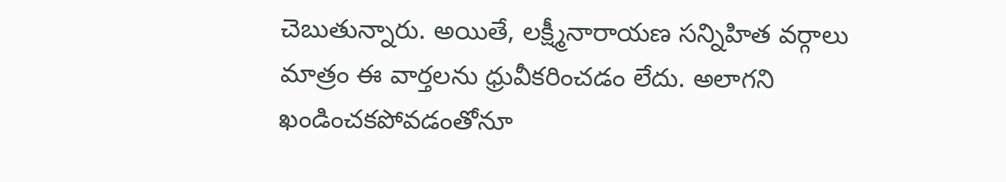చెబుతున్నారు. అయితే, లక్ష్మీనారాయణ సన్నిహిత వర్గాలు మాత్రం ఈ వార్తలను ధ్రువీకరించడం లేదు. అలాగని ఖండించకపోవడంతోనూ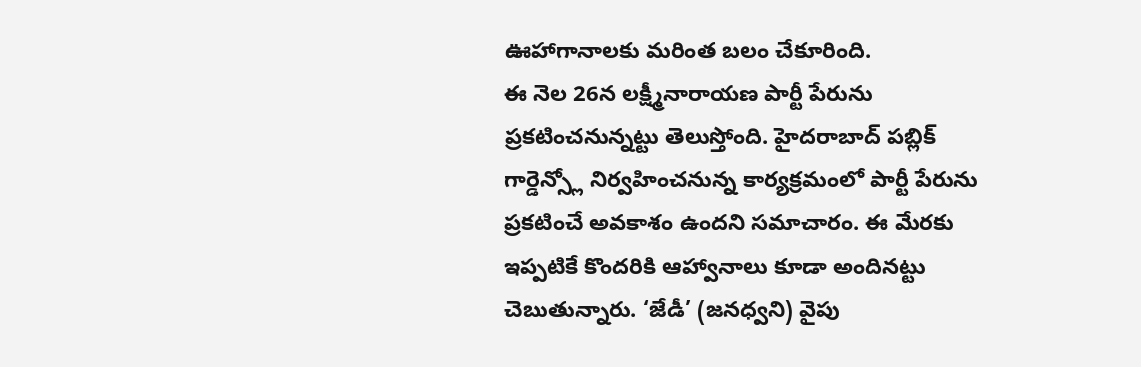ఊహాగానాలకు మరింత బలం చేకూరింది.
ఈ నెల 26న లక్ష్మీనారాయణ పార్టీ పేరును ప్రకటించనున్నట్టు తెలుస్తోంది. హైదరాబాద్ పబ్లిక్ గార్డెన్స్లో నిర్వహించనున్న కార్యక్రమంలో పార్టీ పేరును ప్రకటించే అవకాశం ఉందని సమాచారం. ఈ మేరకు ఇప్పటికే కొందరికి ఆహ్వానాలు కూడా అందినట్టు చెబుతున్నారు. ‘జేడీ’ (జనధ్వని) వైపు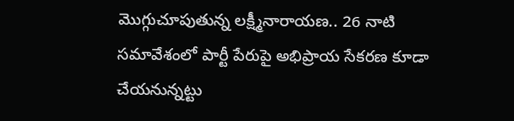మొగ్గుచూపుతున్న లక్ష్మీనారాయణ.. 26 నాటి సమావేశంలో పార్టీ పేరుపై అభిప్రాయ సేకరణ కూడా చేయనున్నట్టు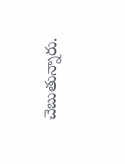చెబుతున్నారు.